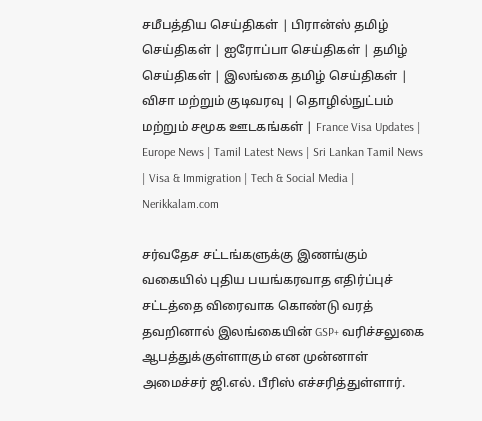சமீபத்திய செய்திகள் | பிரான்ஸ் தமிழ் செய்திகள் | ஐரோப்பா செய்திகள் | தமிழ் செய்திகள் | இலங்கை தமிழ் செய்திகள் | விசா மற்றும் குடிவரவு | தொழில்நுட்பம் மற்றும் சமூக ஊடகங்கள் | France Visa Updates | Europe News | Tamil Latest News | Sri Lankan Tamil News | Visa & Immigration | Tech & Social Media | Nerikkalam.com

சர்வதேச சட்டங்களுக்கு இணங்கும் வகையில் புதிய பயங்கரவாத எதிர்ப்புச் சட்டத்தை விரைவாக கொண்டு வரத் தவறினால் இலங்கையின் GSP+ வரிச்சலுகை ஆபத்துக்குள்ளாகும் என முன்னாள் அமைச்சர் ஜி.எல். பீரிஸ் எச்சரித்துள்ளார்.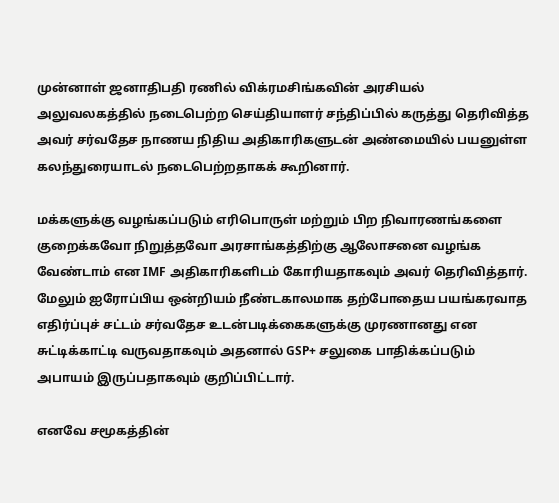முன்னாள் ஜனாதிபதி ரணில் விக்ரமசிங்கவின் அரசியல் அலுவலகத்தில் நடைபெற்ற செய்தியாளர் சந்திப்பில் கருத்து தெரிவித்த அவர் சர்வதேச நாணய நிதிய அதிகாரிகளுடன் அண்மையில் பயனுள்ள கலந்துரையாடல் நடைபெற்றதாகக் கூறினார்.

மக்களுக்கு வழங்கப்படும் எரிபொருள் மற்றும் பிற நிவாரணங்களை குறைக்கவோ நிறுத்தவோ அரசாங்கத்திற்கு ஆலோசனை வழங்க வேண்டாம் என IMF அதிகாரிகளிடம் கோரியதாகவும் அவர் தெரிவித்தார். மேலும் ஐரோப்பிய ஒன்றியம் நீண்டகாலமாக தற்போதைய பயங்கரவாத எதிர்ப்புச் சட்டம் சர்வதேச உடன்படிக்கைகளுக்கு முரணானது என சுட்டிக்காட்டி வருவதாகவும் அதனால் GSP+ சலுகை பாதிக்கப்படும் அபாயம் இருப்பதாகவும் குறிப்பிட்டார்.

எனவே சமூகத்தின்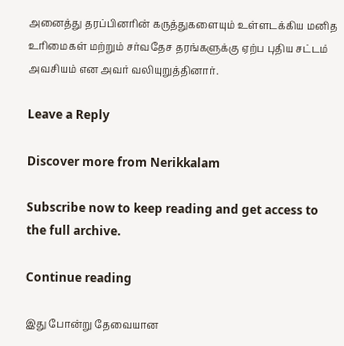அனைத்து தரப்பினரின் கருத்துகளையும் உள்ளடக்கிய மனித உரிமைகள் மற்றும் சர்வதேச தரங்களுக்கு ஏற்ப புதிய சட்டம் அவசியம் என அவர் வலியுறுத்தினார்.

Leave a Reply

Discover more from Nerikkalam

Subscribe now to keep reading and get access to the full archive.

Continue reading

இது போன்று தேவையான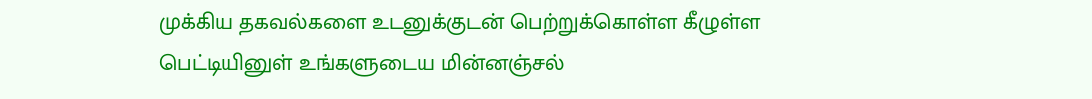முக்கிய தகவல்களை உடனுக்குடன் பெற்றுக்கொள்ள கீழுள்ள பெட்டியினுள் உங்களுடைய மின்னஞ்சல்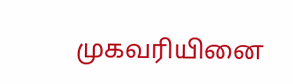முகவரியினை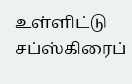உள்ளிட்டு சப்ஸ்கிரைப்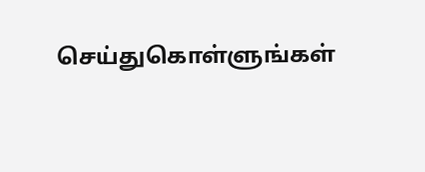செய்துகொள்ளுங்கள்